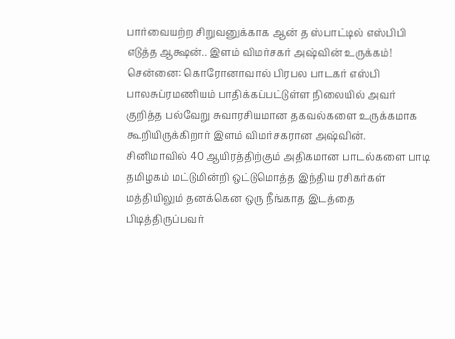பார்வையற்ற சிறுவனுக்காக ஆன் த ஸ்பாட்டில் எஸ்பிபி எடுத்த ஆக்ஷன்.. இளம் விமர்சகர் அஷ்வின் உருக்கம்!
சென்னை: கொரோனாவால் பிரபல பாடகர் எஸ்பி பாலசுப்ரமணியம் பாதிக்கப்பட்டுள்ள நிலையில் அவர் குறித்த பல்வேறு சுவாரசியமான தகவல்களை உருக்கமாக கூறியிருக்கிறார் இளம் விமர்சகரான அஷ்வின்.
சினிமாவில் 40 ஆயிரத்திற்கும் அதிகமான பாடல்களை பாடி தமிழகம் மட்டுமின்றி ஒட்டுமொத்த இந்திய ரசிகர்கள் மத்தியிலும் தனக்கென ஒரு நீங்காத இடத்தை பிடித்திருப்பவர்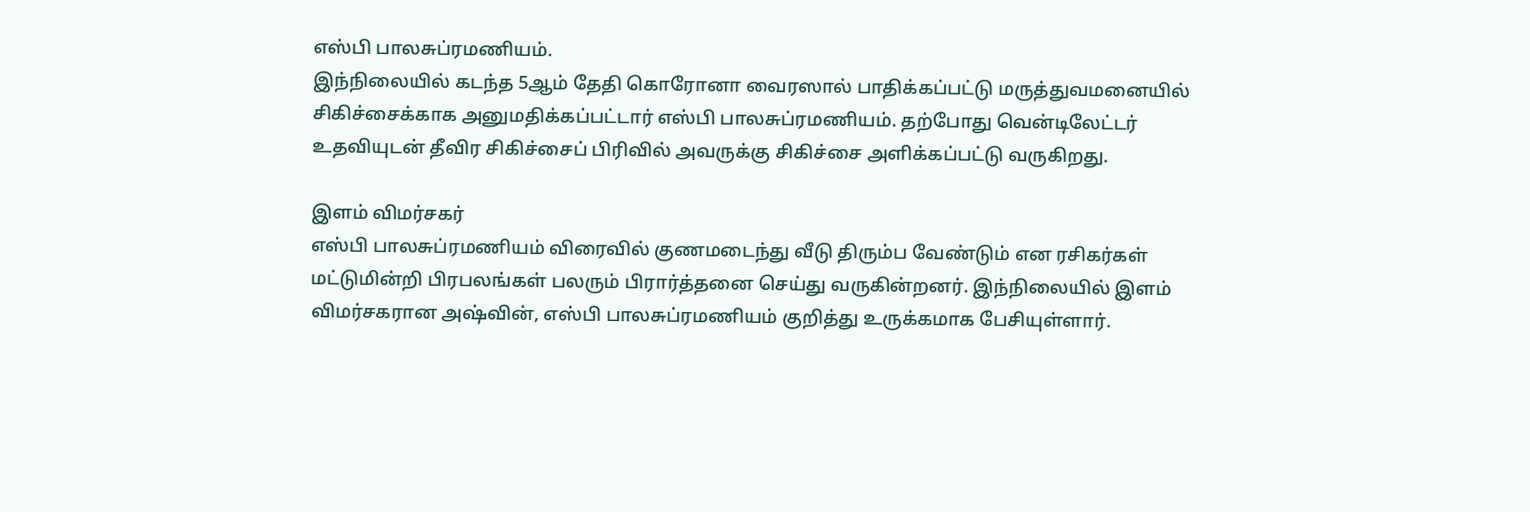எஸ்பி பாலசுப்ரமணியம்.
இந்நிலையில் கடந்த 5ஆம் தேதி கொரோனா வைரஸால் பாதிக்கப்பட்டு மருத்துவமனையில் சிகிச்சைக்காக அனுமதிக்கப்பட்டார் எஸ்பி பாலசுப்ரமணியம். தற்போது வென்டிலேட்டர் உதவியுடன் தீவிர சிகிச்சைப் பிரிவில் அவருக்கு சிகிச்சை அளிக்கப்பட்டு வருகிறது.

இளம் விமர்சகர்
எஸ்பி பாலசுப்ரமணியம் விரைவில் குணமடைந்து வீடு திரும்ப வேண்டும் என ரசிகர்கள் மட்டுமின்றி பிரபலங்கள் பலரும் பிரார்த்தனை செய்து வருகின்றனர். இந்நிலையில் இளம் விமர்சகரான அஷ்வின், எஸ்பி பாலசுப்ரமணியம் குறித்து உருக்கமாக பேசியுள்ளார்.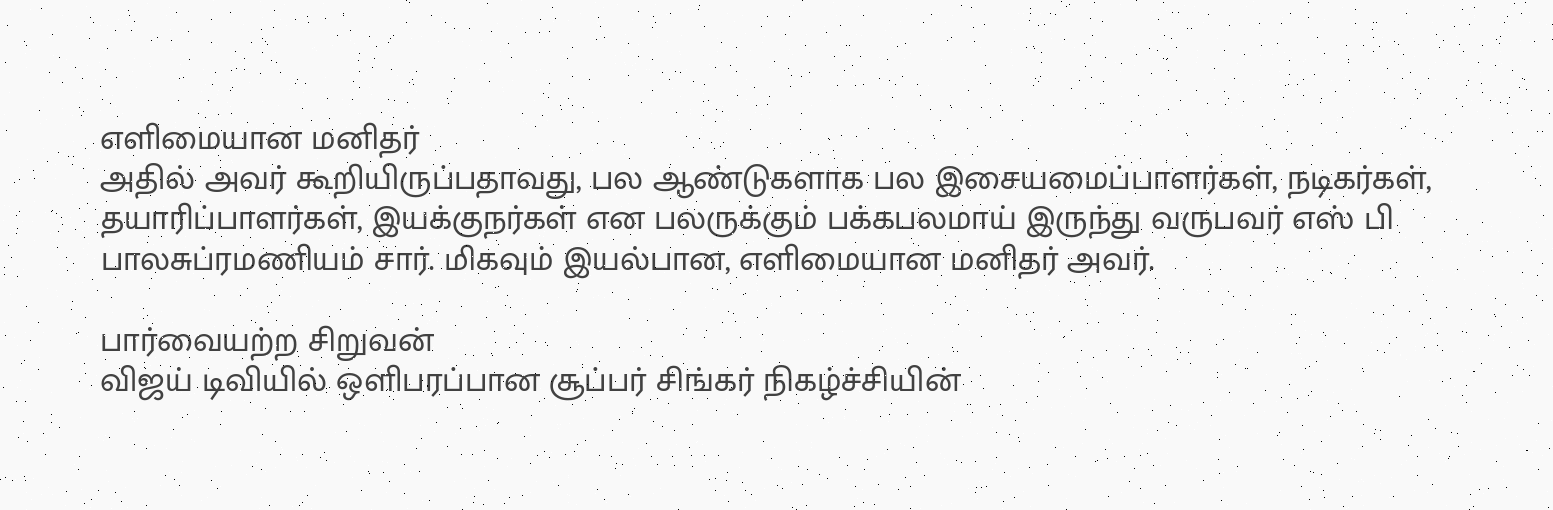எளிமையான மனிதர்
அதில் அவர் கூறியிருப்பதாவது, பல ஆண்டுகளாக பல இசையமைப்பாளர்கள், நடிகர்கள், தயாரிப்பாளர்கள், இயக்குநர்கள் என பலருக்கும் பக்கபலமாய் இருந்து வருபவர் எஸ் பி பாலசுப்ரமணியம் சார். மிகவும் இயல்பான, எளிமையான மனிதர் அவர்.

பார்வையற்ற சிறுவன்
விஜய் டிவியில் ஒளிபரப்பான சூப்பர் சிங்கர் நிகழ்ச்சியின்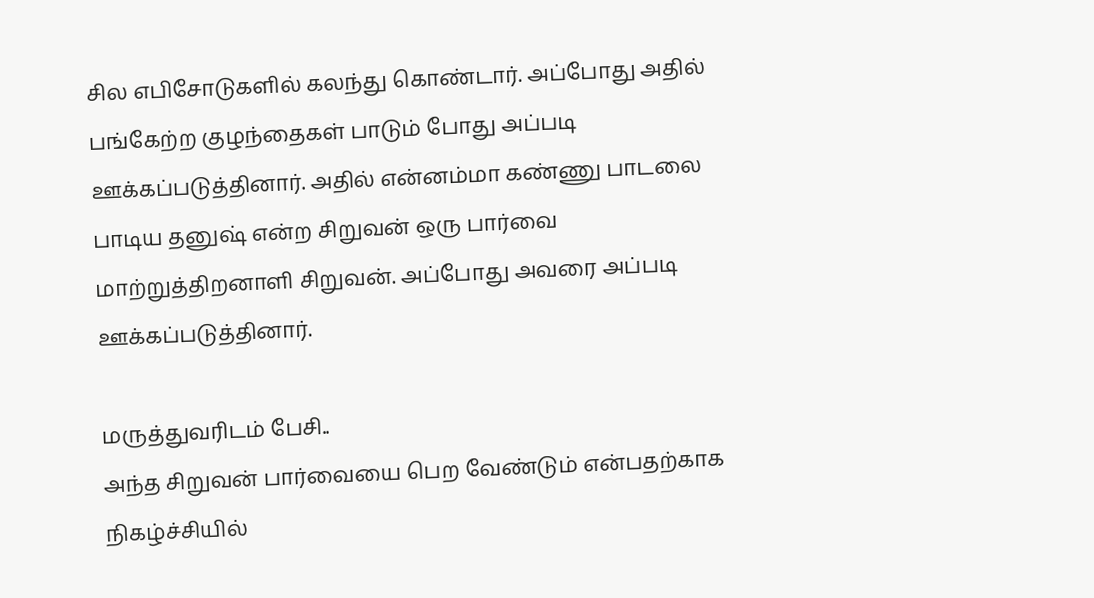சில எபிசோடுகளில் கலந்து கொண்டார். அப்போது அதில் பங்கேற்ற குழந்தைகள் பாடும் போது அப்படி ஊக்கப்படுத்தினார். அதில் என்னம்மா கண்ணு பாடலை பாடிய தனுஷ் என்ற சிறுவன் ஒரு பார்வை மாற்றுத்திறனாளி சிறுவன். அப்போது அவரை அப்படி ஊக்கப்படுத்தினார்.

மருத்துவரிடம் பேசி..
அந்த சிறுவன் பார்வையை பெற வேண்டும் என்பதற்காக நிகழ்ச்சியில்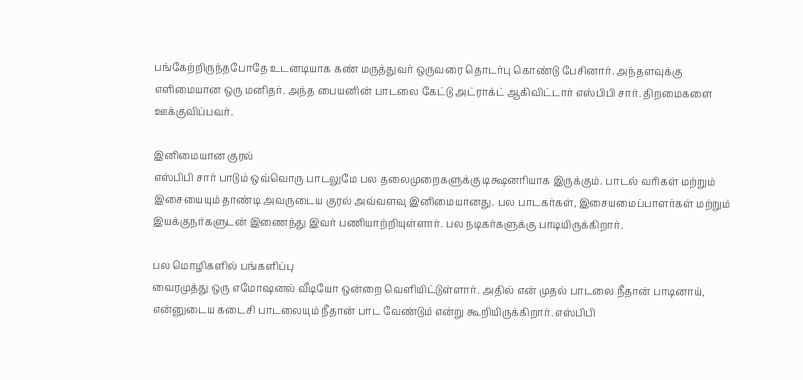பங்கேற்றிருந்தபோதே உடனடியாக கண் மருத்துவர் ஒருவரை தொடர்பு கொண்டு பேசினார். அந்தளவுக்கு எளிமையான ஒரு மனிதர். அந்த பையனின் பாடலை கேட்டு அட்ராக்ட் ஆகிவிட்டார் எஸ்பிபி சார். திறமைகளை ஊக்குவிப்பவர்.

இனிமையான குரல்
எஸ்பிபி சார் பாடும் ஒவ்வொரு பாடலுமே பல தலைமுறைகளுக்கு டிக்ஷனரியாக இருக்கும். பாடல் வரிகள் மற்றும் இசையையும் தாண்டி அவருடைய குரல் அவ்வளவு இனிமையானது. பல பாடகர்கள், இசையமைப்பாளர்கள் மற்றும் இயக்குநர்களுடன் இணைந்து இவர் பணியாற்றியுள்ளார். பல நடிகர்களுக்கு பாடியிருக்கிறார்.

பல மொழிகளில் பங்களிப்பு
வைரமுத்து ஒரு எமோஷனல் வீடியோ ஒன்றை வெளியிட்டுள்ளார். அதில் என் முதல் பாடலை நீதான் பாடினாய், என்னுடைய கடைசி பாடலையும் நீதான் பாட வேண்டும் என்று கூறியிருக்கிறார். எஸ்பிபி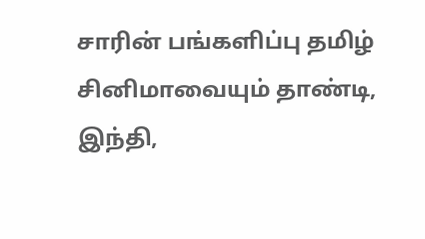சாரின் பங்களிப்பு தமிழ் சினிமாவையும் தாண்டி, இந்தி,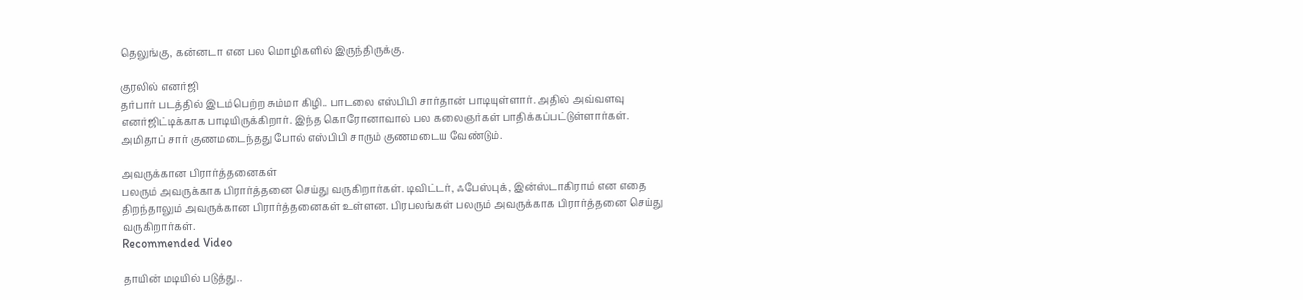தெலுங்கு, கன்னடா என பல மொழிகளில் இருந்திருக்கு.

குரலில் எனர்ஜி
தர்பார் படத்தில் இடம்பெற்ற சும்மா கிழி.. பாடலை எஸ்பிபி சார்தான் பாடியுள்ளார். அதில் அவ்வளவு எனர்ஜிட்டிக்காக பாடியிருக்கிறார். இந்த கொரோனாவால் பல கலைஞர்கள் பாதிக்கப்பட்டுள்ளார்கள். அமிதாப் சார் குணமடைந்தது போல் எஸ்பிபி சாரும் குணமடைய வேண்டும்.

அவருக்கான பிரார்த்தனைகள்
பலரும் அவருக்காக பிரார்த்தனை செய்து வருகிறார்கள். டிவிட்டர், ஃபேஸ்புக், இன்ஸ்டாகிராம் என எதை திறந்தாலும் அவருக்கான பிரார்த்தனைகள் உள்ளன. பிரபலங்கள் பலரும் அவருக்காக பிரார்த்தனை செய்து வருகிறார்கள்.
Recommended Video

தாயின் மடியில் படுத்து..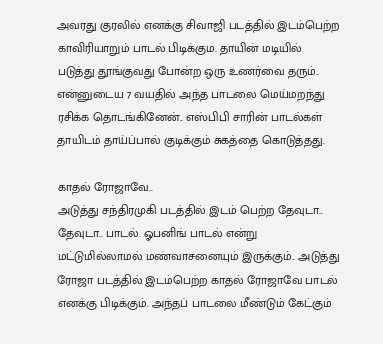அவரது குரலில் எனக்கு சிவாஜி படத்தில் இடம்பெற்ற காவிரியாறும் பாடல் பிடிக்கும. தாயின் மடியில் படுத்து தூங்குவது போன்ற ஒரு உணர்வை தரும்.. என்னுடைய 7 வயதில் அந்த பாடலை மெய்மறந்து ரசிக்க தொடங்கினேன்.. எஸ்பிபி சாரின் பாடல்கள் தாயிடம் தாய்ப்பால் குடிக்கும் சுகத்தை கொடுத்தது.

காதல் ரோஜாவே..
அடுத்து சந்திரமுகி படத்தில் இடம் பெற்ற தேவுடா.. தேவுடா.. பாடல். ஓபனிங் பாடல் என்று மட்டுமில்லாமல் மண்வாசனையும் இருக்கும்.. அடுத்து ரோஜா படத்தில் இடம்பெற்ற காதல் ரோஜாவே பாடல் எனக்கு பிடிக்கும். அந்தப் பாடலை மீண்டும் கேட்கும்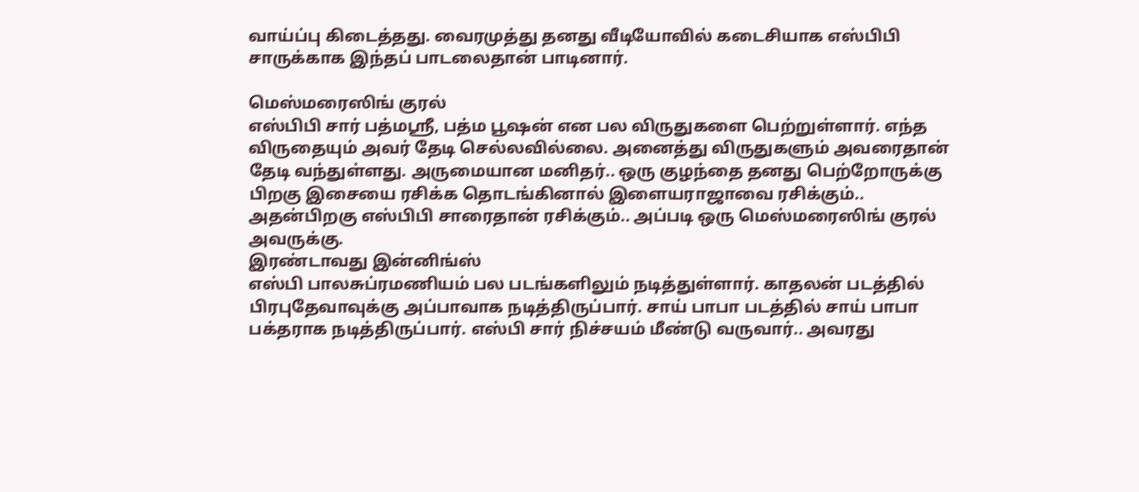வாய்ப்பு கிடைத்தது. வைரமுத்து தனது வீடியோவில் கடைசியாக எஸ்பிபி சாருக்காக இந்தப் பாடலைதான் பாடினார்.

மெஸ்மரைஸிங் குரல்
எஸ்பிபி சார் பத்மஸ்ரீ, பத்ம பூஷன் என பல விருதுகளை பெற்றுள்ளார். எந்த விருதையும் அவர் தேடி செல்லவில்லை. அனைத்து விருதுகளும் அவரைதான் தேடி வந்துள்ளது. அருமையான மனிதர்.. ஒரு குழந்தை தனது பெற்றோருக்கு பிறகு இசையை ரசிக்க தொடங்கினால் இளையராஜாவை ரசிக்கும்.. அதன்பிறகு எஸ்பிபி சாரைதான் ரசிக்கும்.. அப்படி ஒரு மெஸ்மரைஸிங் குரல் அவருக்கு.
இரண்டாவது இன்னிங்ஸ்
எஸ்பி பாலசுப்ரமணியம் பல படங்களிலும் நடித்துள்ளார். காதலன் படத்தில் பிரபுதேவாவுக்கு அப்பாவாக நடித்திருப்பார். சாய் பாபா படத்தில் சாய் பாபா பக்தராக நடித்திருப்பார். எஸ்பி சார் நிச்சயம் மீண்டு வருவார்.. அவரது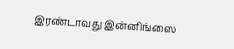இரண்டாவது இன்னிங்ஸை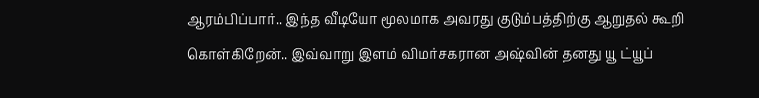ஆரம்பிப்பார்.. இந்த வீடியோ மூலமாக அவரது குடும்பத்திற்கு ஆறுதல் கூறி கொள்கிறேன்.. இவ்வாறு இளம் விமர்சகரான அஷ்வின் தனது யூ ட்யூப்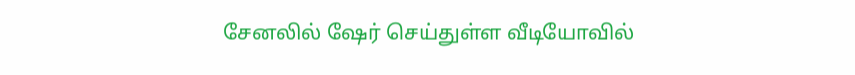சேனலில் ஷேர் செய்துள்ள வீடியோவில்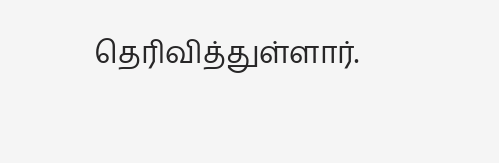தெரிவித்துள்ளார்.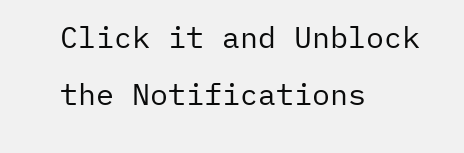Click it and Unblock the Notifications